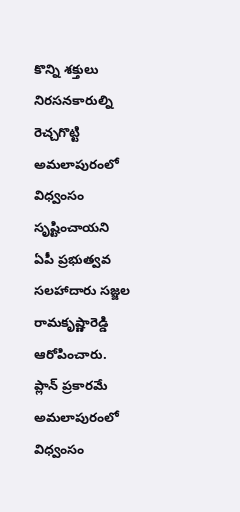కొన్ని శక్తులు నిరసనకారుల్ని రెచ్చగొట్టి అమలాపురంలో విధ్వంసం సృష్టించాయని ఏపీ ప్రభుత్వవ సలహాదారు సజ్జల రామకృష్ణారెడ్డి ఆరోపించారు. ప్లాన్ ప్రకారమే అమలాపురంలో విధ్వంసం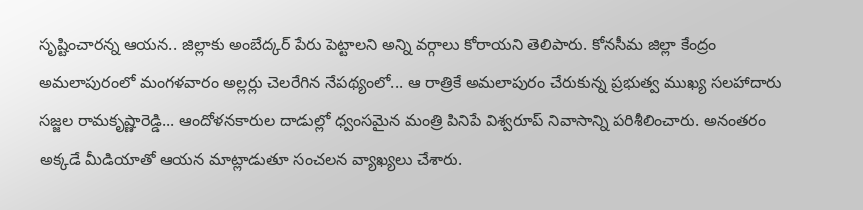సృష్టించారన్న ఆయన.. జిల్లాకు అంబేద్కర్ పేరు పెట్టాలని అన్ని వర్గాలు కోరాయని తెలిపారు. కోనసీమ జిల్లా కేంద్రం అమలాపురంలో మంగళవారం అల్లర్లు చెలరేగిన నేపథ్యంలో... ఆ రాత్రికే అమలాపురం చేరుకున్న ప్రభుత్వ ముఖ్య సలహాదారు సజ్జల రామకృష్ణారెడ్డి... ఆందోళనకారుల దాడుల్లో ధ్వంసమైన మంత్రి పినిపే విశ్వరూప్ నివాసాన్ని పరిశీలించారు. అనంతరం అక్కడే మీడియాతో ఆయన మాట్లాడుతూ సంచలన వ్యాఖ్యలు చేశారు.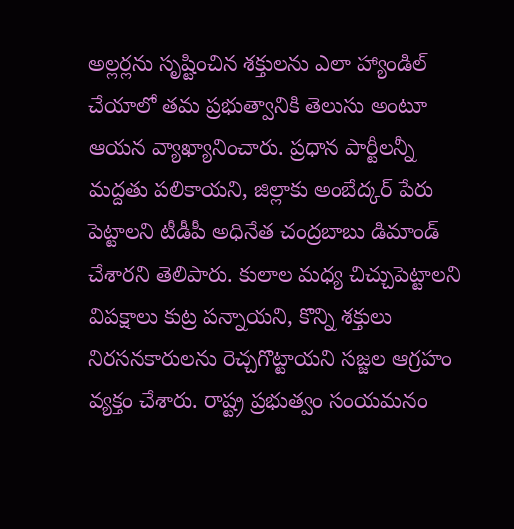అల్లర్లను సృష్టించిన శక్తులను ఎలా హ్యాండిల్ చేయాలో తమ ప్రభుత్వానికి తెలుసు అంటూ ఆయన వ్యాఖ్యానించారు. ప్రధాన పార్టీలన్నీ మద్దతు పలికాయని, జిల్లాకు అంబేద్కర్ పేరు పెట్టాలని టీడీపీ అధినేత చంద్రబాబు డిమాండ్ చేశారని తెలిపారు. కులాల మధ్య చిచ్చుపెట్టాలని విపక్షాలు కుట్ర పన్నాయని, కొన్ని శక్తులు నిరసనకారులను రెచ్చగొట్టాయని సజ్జల ఆగ్రహం వ్యక్తం చేశారు. రాష్ట్ర ప్రభుత్వం సంయమనం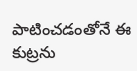పాటించడంతోనే ఈ కుట్రను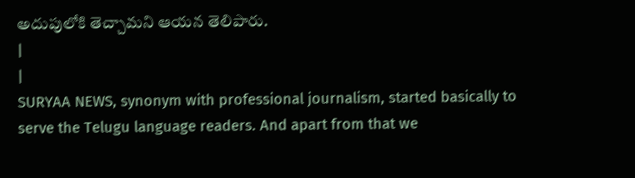అదుపులోకి తెచ్చామని ఆయన తెలిపారు.
|
|
SURYAA NEWS, synonym with professional journalism, started basically to serve the Telugu language readers. And apart from that we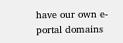have our own e-portal domains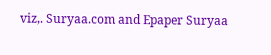viz,. Suryaa.com and Epaper Suryaa